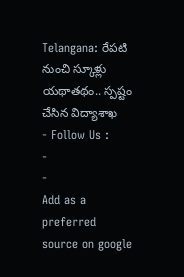Telangana: రేపటి నుంచి స్కూళ్లు యథాతథం.. స్పష్టం చేసిన విద్యాశాఖ
- Follow Us :
-
-
Add as a preferred
source on google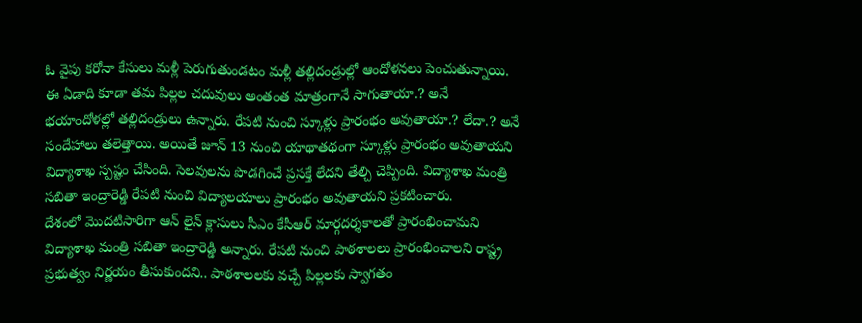ఓ వైపు కరోనా కేసులు మళ్లీ పెరుగుతుండటం మళ్లీ తల్లిదండ్రుల్లో ఆందోళనలు పెంచుతున్నాయి. ఈ ఏడాది కూడా తమ పిల్లల చదువులు అంతంత మాత్రంగానే సాగుతాయా.? అనే భయాందోళల్లో తల్లిదండ్రులు ఉన్నారు. రేపటి నుంచి స్కూళ్లు ప్రారంభం అవుతాయా.? లేదా.? అనే సందేహాలు తలెత్తాయి. అయితే జూన్ 13 నుంచి యాథాతథంగా స్కూళ్లు ప్రారంభం అవుతాయని విద్యాశాఖ స్పష్టం చేసింది. సెలవులను పొడగించే ప్రసక్తే లేదని తేల్చి చెప్పింది. విద్యాశాఖ మంత్రి సబితా ఇంద్రారెడ్డి రేపటి నుంచి విద్యాలయాలు ప్రారంభం అవుతాయని ప్రకటించారు.
దేశంలో మొదటిసారిగా ఆన్ లైన్ క్లాసులు సీఎం కేసీఆర్ మార్గదర్శకాలతో ప్రారంభించామని విద్యాశాఖ మంత్రి సబితా ఇంద్రారెడ్డి అన్నారు. రేపటి నుంచి పాఠశాలలు ప్రారంభించాలని రాష్ట్ర ప్రభుత్వం నిర్ణయం తీసుకుందని.. పాఠశాలలకు వచ్చే పిల్లలకు స్వాగతం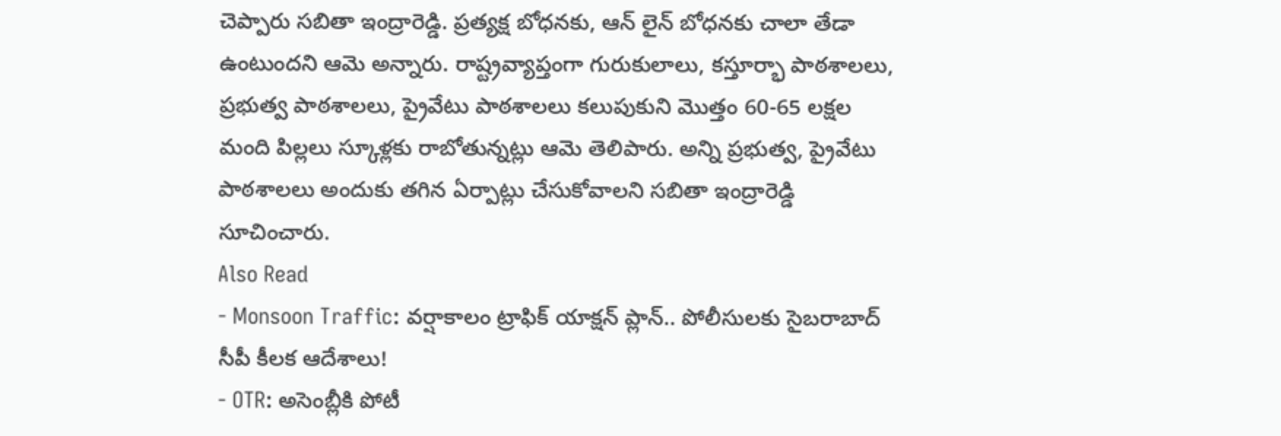చెప్పారు సబితా ఇంద్రారెడ్డి. ప్రత్యక్ష బోధనకు, ఆన్ లైన్ బోధనకు చాలా తేడా ఉంటుందని ఆమె అన్నారు. రాష్ట్రవ్యాప్తంగా గురుకులాలు, కస్తూర్భా పాఠశాలలు, ప్రభుత్వ పాఠశాలలు, ప్రైవేటు పాఠశాలలు కలుపుకుని మొత్తం 60-65 లక్షల మంది పిల్లలు స్కూళ్లకు రాబోతున్నట్లు ఆమె తెలిపారు. అన్ని ప్రభుత్వ, ప్రైవేటు పాఠశాలలు అందుకు తగిన ఏర్పాట్లు చేసుకోవాలని సబితా ఇంద్రారెడ్డి సూచించారు.
Also Read
- Monsoon Traffic: వర్షాకాలం ట్రాఫిక్ యాక్షన్ ప్లాన్.. పోలీసులకు సైబరాబాద్ సీపీ కీలక ఆదేశాలు!
- OTR: అసెంబ్లీకి పోటీ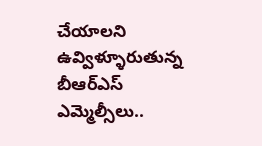చేయాలని ఉవ్విళ్ళూరుతున్న బీఆర్ఎస్ ఎమ్మెల్సీలు..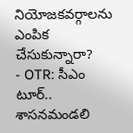నియోజకవర్గాలను ఎంపిక చేసుకున్నారా?
- OTR: సీఎం టూర్.. శాసనమండలి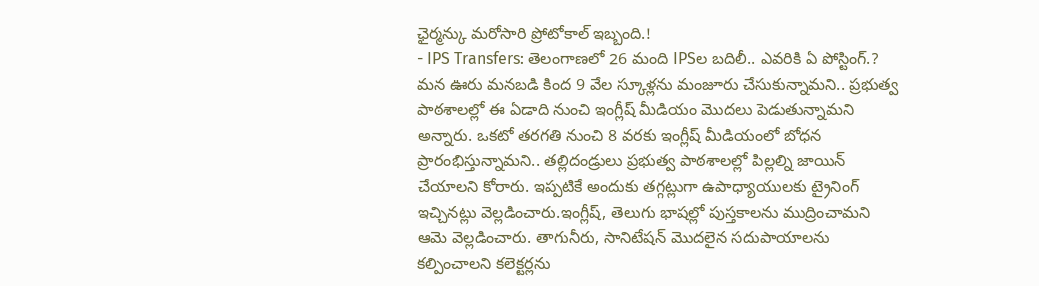ఛైర్మన్కు మరోసారి ప్రోటోకాల్ ఇబ్బంది.!
- IPS Transfers: తెలంగాణలో 26 మంది IPSల బదిలీ.. ఎవరికి ఏ పోస్టింగ్.?
మన ఊరు మనబడి కింద 9 వేల స్కూళ్లను మంజూరు చేసుకున్నామని.. ప్రభుత్వ పాఠశాలల్లో ఈ ఏడాది నుంచి ఇంగ్లీష్ మీడియం మొదలు పెడుతున్నామని అన్నారు. ఒకటో తరగతి నుంచి 8 వరకు ఇంగ్లీష్ మీడియంలో బోధన ప్రారంభిస్తున్నామని.. తల్లిదండ్రులు ప్రభుత్వ పాఠశాలల్లో పిల్లల్ని జాయిన్ చేయాలని కోరారు. ఇప్పటికే అందుకు తగ్గట్లుగా ఉపాధ్యాయులకు ట్రైనింగ్ ఇచ్చినట్లు వెల్లడించారు.ఇంగ్లీష్, తెలుగు భాషల్లో పుస్తకాలను ముద్రించామని ఆమె వెల్లడించారు. తాగునీరు, సానిటేషన్ మొదలైన సదుపాయాలను కల్పించాలని కలెక్టర్లను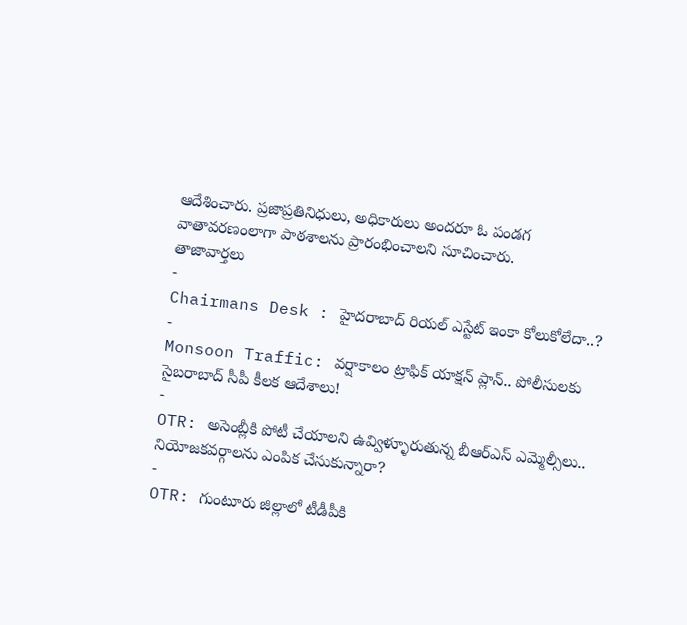ఆదేశించారు. ప్రజాప్రతినిధులు, అధికారులు అందరూ ఓ పండగ వాతావరణంలాగా పాఠశాలను ప్రారంభించాలని సూచించారు.
తాజావార్తలు
-
Chairmans Desk : హైదరాబాద్ రియల్ ఎస్టేట్ ఇంకా కోలుకోలేదా..?
-
Monsoon Traffic: వర్షాకాలం ట్రాఫిక్ యాక్షన్ ప్లాన్.. పోలీసులకు సైబరాబాద్ సీపీ కీలక ఆదేశాలు!
-
OTR: అసెంబ్లీకి పోటీ చేయాలని ఉవ్విళ్ళూరుతున్న బీఆర్ఎస్ ఎమ్మెల్సీలు.. నియోజకవర్గాలను ఎంపిక చేసుకున్నారా?
-
OTR: గుంటూరు జిల్లాలో టీడీపీకి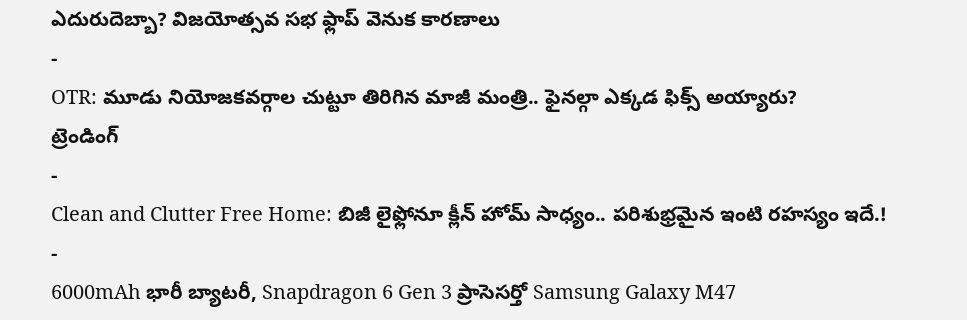ఎదురుదెబ్బా? విజయోత్సవ సభ ఫ్లాప్ వెనుక కారణాలు
-
OTR: మూడు నియోజకవర్గాల చుట్టూ తిరిగిన మాజీ మంత్రి.. ఫైనల్గా ఎక్కడ ఫిక్స్ అయ్యారు?
ట్రెండింగ్
-
Clean and Clutter Free Home: బిజీ లైఫ్లోనూ క్లీన్ హోమ్ సాధ్యం.. పరిశుభ్రమైన ఇంటి రహస్యం ఇదే.!
-
6000mAh భారీ బ్యాటరీ, Snapdragon 6 Gen 3 ప్రాసెసర్తో Samsung Galaxy M47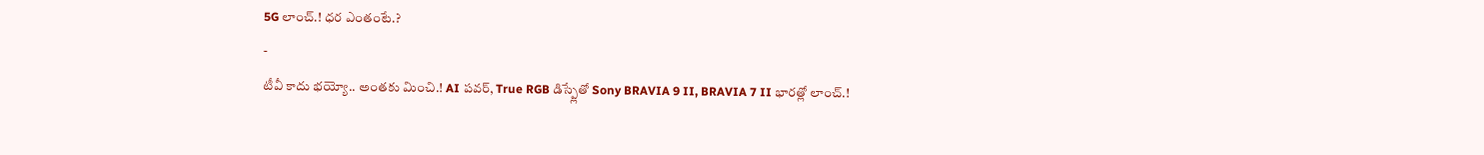5G లాంచ్.! ధర ఎంతంటే.?
-
టీవీ కాదు భయ్యో.. అంతకు మించి.! AI పవర్, True RGB డిస్ప్లేతో Sony BRAVIA 9 II, BRAVIA 7 II భారత్లో లాంచ్.!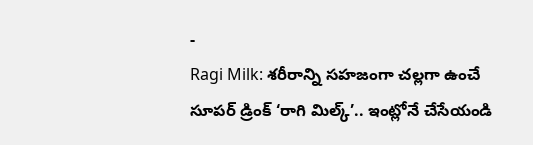-
Ragi Milk: శరీరాన్ని సహజంగా చల్లగా ఉంచే సూపర్ డ్రింక్ ‘రాగి మిల్క్’.. ఇంట్లోనే చేసేయండి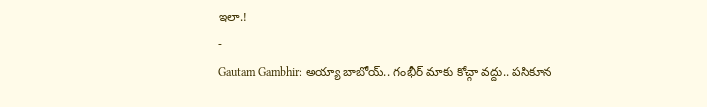ఇలా.!
-
Gautam Gambhir: అయ్యా బాబోయ్.. గంభీర్ మాకు కోచ్గా వద్దు.. పసికూన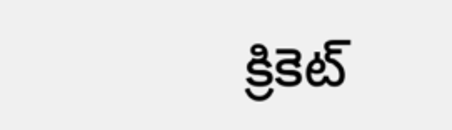క్రికెట్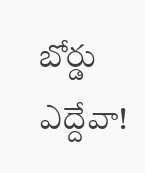బోర్డు ఎద్దేవా!